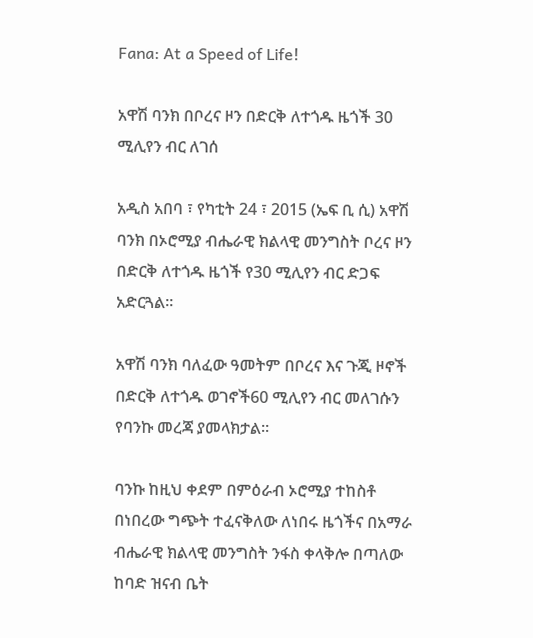Fana: At a Speed of Life!

አዋሽ ባንክ በቦረና ዞን በድርቅ ለተጎዱ ዜጎች 30 ሚሊየን ብር ለገሰ

አዲስ አበባ ፣ የካቲት 24 ፣ 2015 (ኤፍ ቢ ሲ) አዋሽ ባንክ በኦሮሚያ ብሔራዊ ክልላዊ መንግስት ቦረና ዞን በድርቅ ለተጎዱ ዜጎች የ30 ሚሊየን ብር ድጋፍ አድርጓል።

አዋሽ ባንክ ባለፈው ዓመትም በቦረና እና ጉጂ ዞኖች በድርቅ ለተጎዱ ወገኖች60 ሚሊየን ብር መለገሱን የባንኩ መረጃ ያመላክታል።

ባንኩ ከዚህ ቀደም በምዕራብ ኦሮሚያ ተከስቶ በነበረው ግጭት ተፈናቅለው ለነበሩ ዜጎችና በአማራ ብሔራዊ ክልላዊ መንግስት ንፋስ ቀላቅሎ በጣለው ከባድ ዝናብ ቤት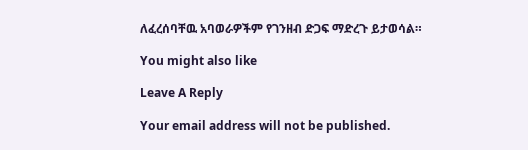ለፈረሰባቸዉ አባወራዎችም የገንዘብ ድጋፍ ማድረጉ ይታወሳል።

You might also like

Leave A Reply

Your email address will not be published.